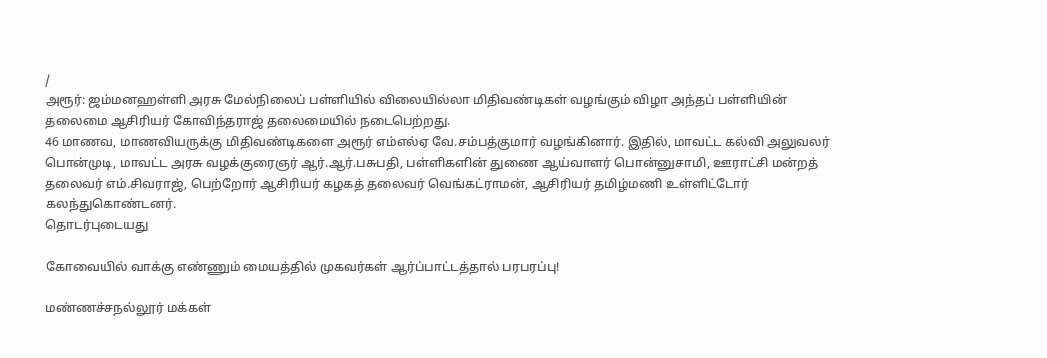/
அரூர்: ஜம்மனஹள்ளி அரசு மேல்நிலைப் பள்ளியில் விலையில்லா மிதிவண்டிகள் வழங்கும் விழா அந்தப் பள்ளியின் தலைமை ஆசிரியர் கோவிந்தராஜ் தலைமையில் நடைபெற்றது.
46 மாணவ, மாணவியருக்கு மிதிவண்டிகளை அரூர் எம்எல்ஏ வே.சம்பத்குமார் வழங்கினார். இதில், மாவட்ட கல்வி அலுவலர் பொன்முடி, மாவட்ட அரசு வழக்குரைஞர் ஆர்.ஆர்.பசுபதி, பள்ளிகளின் துணை ஆய்வாளர் பொன்னுசாமி, ஊராட்சி மன்றத் தலைவர் எம்.சிவராஜ், பெற்றோர் ஆசிரியர் கழகத் தலைவர் வெங்கட்ராமன், ஆசிரியர் தமிழ்மணி உள்ளிட்டோர் கலந்துகொண்டனர்.
தொடர்புடையது

கோவையில் வாக்கு எண்ணும் மையத்தில் முகவர்கள் ஆர்ப்பாட்டத்தால் பரபரப்பு!

மண்ணச்சநல்லூர் மக்கள்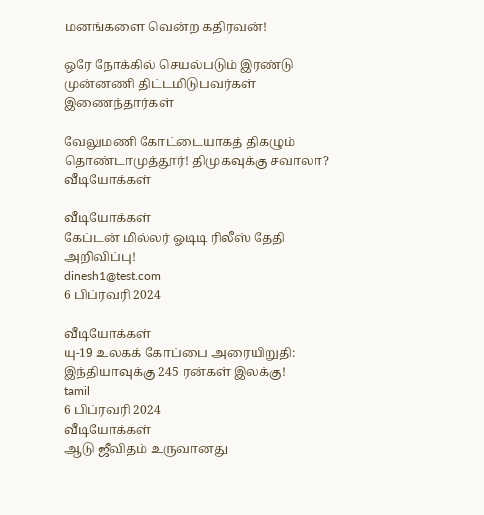மனங்களை வென்ற கதிரவன்!

ஒரே நோக்கில் செயல்படும் இரண்டு முன்னணி திட்டமிடுபவர்கள் இணைந்தார்கள்

வேலுமணி கோட்டையாகத் திகழும் தொண்டாமுத்தூர்! திமுகவுக்கு சவாலா?
வீடியோக்கள்

வீடியோக்கள்
கேப்டன் மில்லர் ஓடிடி ரிலீஸ் தேதி அறிவிப்பு!
dinesh1@test.com
6 பிப்ரவரி 2024

வீடியோக்கள்
யு-19 உலகக் கோப்பை அரையிறுதி: இந்தியாவுக்கு 245 ரன்கள் இலக்கு!
tamil
6 பிப்ரவரி 2024
வீடியோக்கள்
ஆடு ஜீவிதம் உருவானது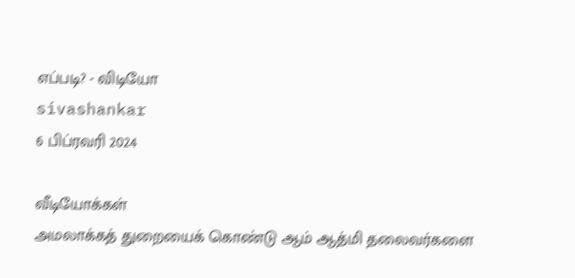எப்படி? - விடியோ
sivashankar
6 பிப்ரவரி 2024

வீடியோக்கள்
அமலாக்கத் துறையைக் கொண்டு ஆம் ஆத்மி தலைவர்களை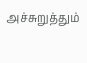அச்சுறுத்தும்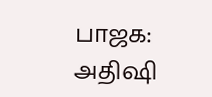பாஜக: அதிஷி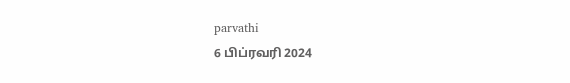parvathi
6 பிப்ரவரி 2024